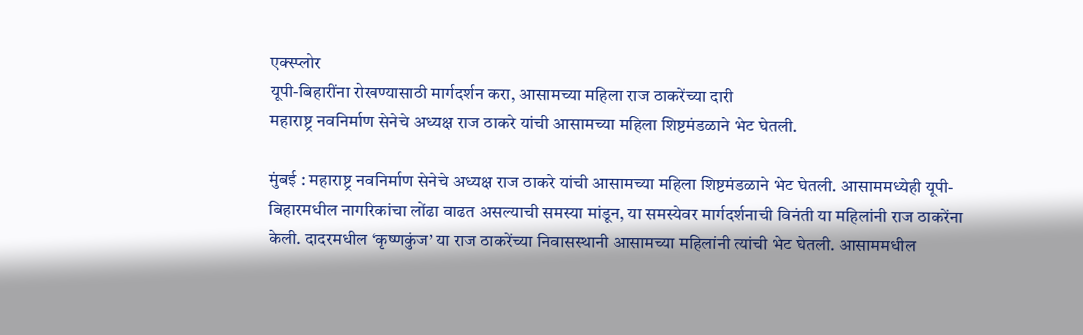एक्स्प्लोर
यूपी-बिहारींना रोखण्यासाठी मार्गदर्शन करा, आसामच्या महिला राज ठाकरेंच्या दारी
महाराष्ट्र नवनिर्माण सेनेचे अध्यक्ष राज ठाकरे यांची आसामच्या महिला शिष्टमंडळाने भेट घेतली.

मुंबई : महाराष्ट्र नवनिर्माण सेनेचे अध्यक्ष राज ठाकरे यांची आसामच्या महिला शिष्टमंडळाने भेट घेतली. आसाममध्येही यूपी-बिहारमधील नागरिकांचा लोंढा वाढत असल्याची समस्या मांडून, या समस्येवर मार्गदर्शनाची विनंती या महिलांनी राज ठाकरेंना केली. दादरमधील ‘कृष्णकुंज’ या राज ठाकरेंच्या निवासस्थानी आसामच्या महिलांनी त्यांची भेट घेतली. आसाममधील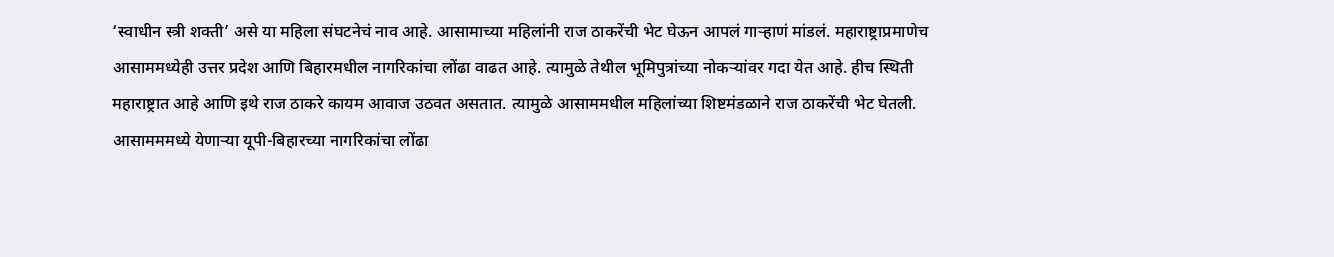‘स्वाधीन स्त्री शक्ती’ असे या महिला संघटनेचं नाव आहे. आसामाच्या महिलांनी राज ठाकरेंची भेट घेऊन आपलं गाऱ्हाणं मांडलं. महाराष्ट्राप्रमाणेच आसाममध्येही उत्तर प्रदेश आणि बिहारमधील नागरिकांचा लोंढा वाढत आहे. त्यामुळे तेथील भूमिपुत्रांच्या नोकऱ्यांवर गदा येत आहे. हीच स्थिती महाराष्ट्रात आहे आणि इथे राज ठाकरे कायम आवाज उठवत असतात. त्यामुळे आसाममधील महिलांच्या शिष्टमंडळाने राज ठाकरेंची भेट घेतली. आसामममध्ये येणाऱ्या यूपी-बिहारच्या नागरिकांचा लोंढा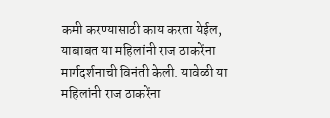कमी करण्यासाठी काय करता येईल, याबाबत या महिलांनी राज ठाकरेंना मार्गदर्शनाची विनंती केली. यावेळी या महिलांनी राज ठाकरेंना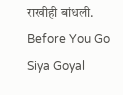राखीही बांधली.
Before You Go
Siya Goyal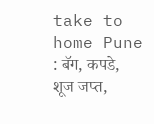take to home Pune : बॅग, कपडे, शूज जप्त,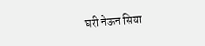घरी नेऊन सिया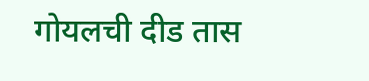गोयलची दीड तास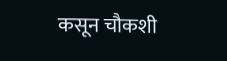कसून चौकशी